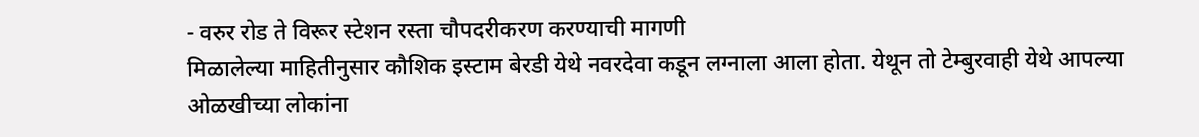- वरुर रोड ते विरूर स्टेशन रस्ता चौपदरीकरण करण्याची मागणी
मिळालेल्या माहितीनुसार कौशिक इस्टाम बेरडी येथे नवरदेवा कडून लग्नाला आला होता. येथून तो टेम्बुरवाही येथे आपल्या ओळखीच्या लोकांना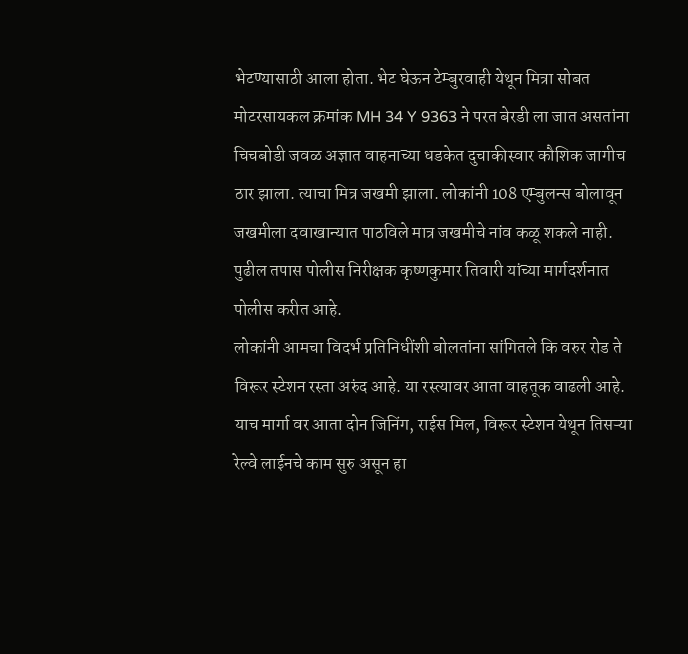भेटण्यासाठी आला होता. भेट घेऊन टेम्बुरवाही येथून मित्रा सोबत मोटरसायकल क्रमांक MH 34 Y 9363 ने परत बेरडी ला जात असतांना चिचबोडी जवळ अज्ञात वाहनाच्या धडकेत दुचाकीस्वार कौशिक जागीच ठार झाला. त्याचा मित्र जखमी झाला. लोकांनी 108 एम्बुलन्स बोलावून जखमीला दवाखान्यात पाठविले मात्र जखमीचे नांव कळू शकले नाही. पुढील तपास पोलीस निरीक्षक कृष्णकुमार तिवारी यांच्या मार्गदर्शनात पोलीस करीत आहे.
लोकांनी आमचा विदर्भ प्रतिनिधींशी बोलतांना सांगितले कि वरुर रोड ते विरूर स्टेशन रस्ता अरुंद आहे. या रस्त्यावर आता वाहतूक वाढली आहे. याच मार्गा वर आता दोन जिनिंग, राईस मिल, विरूर स्टेशन येथून तिसऱ्या रेल्वे लाईनचे काम सुरु असून हा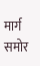मार्ग समोर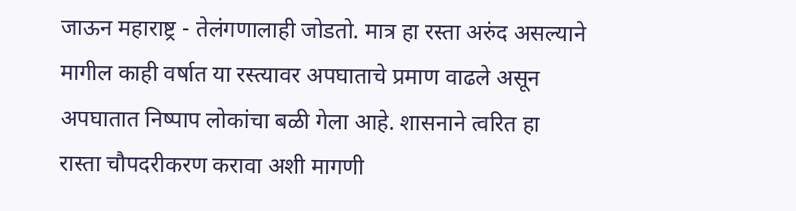जाऊन महाराष्ट्र - तेलंगणालाही जोडतो. मात्र हा रस्ता अरुंद असल्याने मागील काही वर्षात या रस्त्यावर अपघाताचे प्रमाण वाढले असून अपघातात निष्पाप लोकांचा बळी गेला आहे. शासनाने त्वरित हा रास्ता चौपदरीकरण करावा अशी मागणी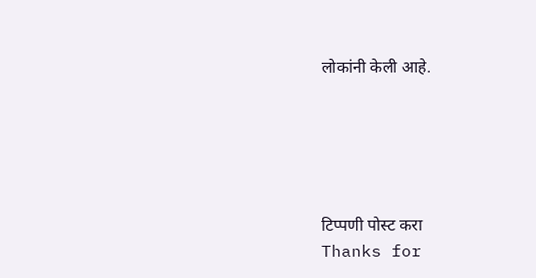लोकांनी केली आहे.





टिप्पणी पोस्ट करा
Thanks for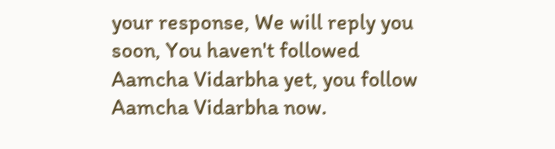your response, We will reply you soon, You haven't followed Aamcha Vidarbha yet, you follow Aamcha Vidarbha now.